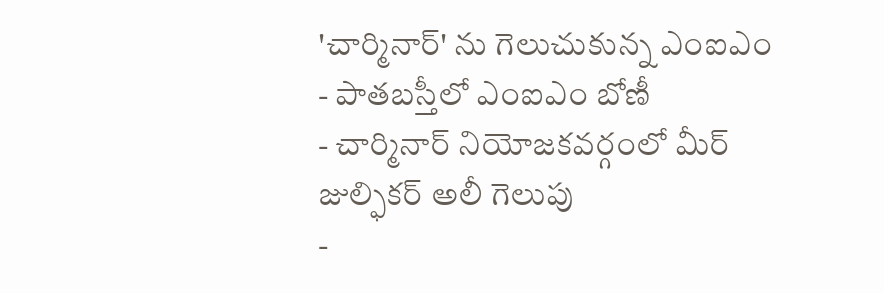'చార్మినార్' ను గెలుచుకున్న ఎంఐఎం
- పాతబస్తీలో ఎంఐఎం బోణీ
- చార్మినార్ నియోజకవర్గంలో మీర్ జుల్ఫికర్ అలీ గెలుపు
-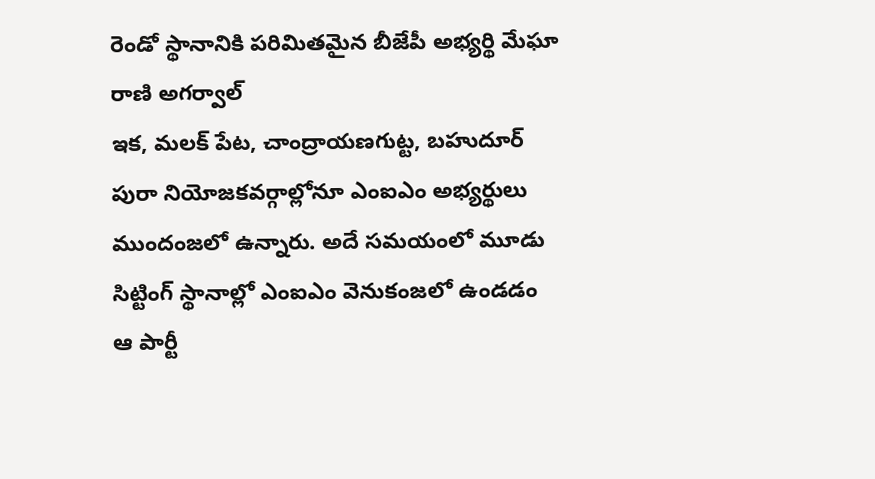రెండో స్థానానికి పరిమితమైన బీజేపీ అభ్యర్థి మేఘా రాణి అగర్వాల్
ఇక, మలక్ పేట, చాంద్రాయణగుట్ట, బహుదూర్ పురా నియోజకవర్గాల్లోనూ ఎంఐఎం అభ్యర్థులు ముందంజలో ఉన్నారు. అదే సమయంలో మూడు సిట్టింగ్ స్థానాల్లో ఎంఐఎం వెనుకంజలో ఉండడం ఆ పార్టీ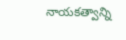నాయకత్వాన్ని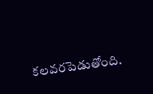కలవరపెడుతోంది.